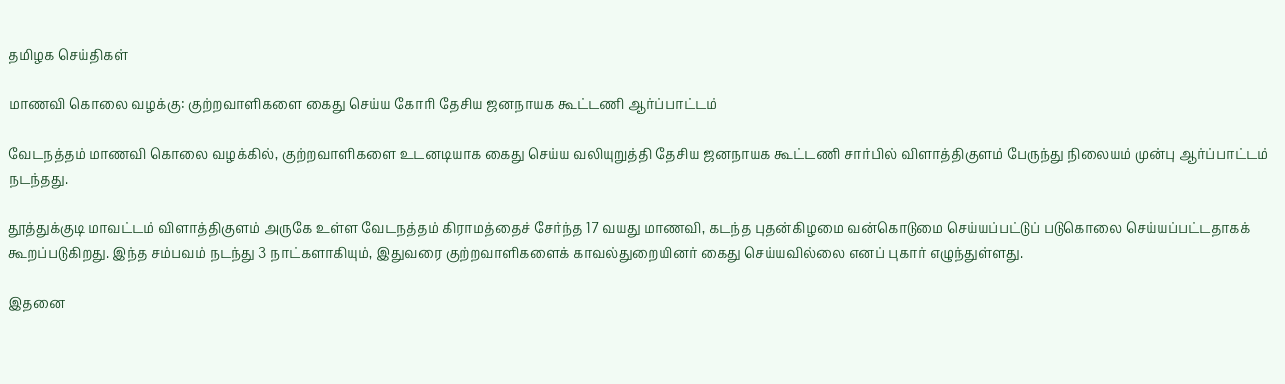தமிழக செய்திகள்

மாணவி கொலை வழக்கு: குற்றவாளிகளை கைது செய்ய கோரி தேசிய ஜனநாயக கூட்டணி ஆர்ப்பாட்டம்

வேடநத்தம் மாணவி கொலை வழக்கில், குற்றவாளிகளை உடனடியாக கைது செய்ய வலியுறுத்தி தேசிய ஜனநாயக கூட்டணி சார்பில் விளாத்திகுளம் பேருந்து நிலையம் முன்பு ஆர்ப்பாட்டம் நடந்தது.

தூத்துக்குடி மாவட்டம் விளாத்திகுளம் அருகே உள்ள வேடநத்தம் கிராமத்தைச் சேர்ந்த 17 வயது மாணவி, கடந்த புதன்கிழமை வன்கொடுமை செய்யப்பட்டுப் படுகொலை செய்யப்பட்டதாகக் கூறப்படுகிறது. இந்த சம்பவம் நடந்து 3 நாட்களாகியும், இதுவரை குற்றவாளிகளைக் காவல்துறையினர் கைது செய்யவில்லை எனப் புகார் எழுந்துள்ளது.

இதனை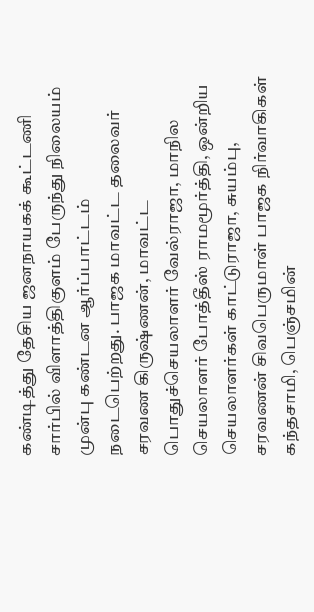கண்டித்து தேசிய ஜனநாயகக் கூட்டணி சார்பில் விளாத்திகுளம் பேருந்து நிலையம் முன்பு கண்டன ஆர்ப்பாட்டம் நடைபெற்றது. பாஜக மாவட்ட தலைவர் சரவண கிருஷ்ணன், மாவட்ட பொதுச்செயலாளர் வேல்ராஜா, மாநில செயலாளர் போத்தீஸ் ராமமூர்த்தி, ஒன்றிய செயலாளர்கள் காட்டுராஜா, சுயம்பு, சரவணன் சிவபெருமாள் பாஜக நிர்வாகிகள் கந்தசாமி, பெஞ்சமின்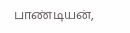பாண்டியன்,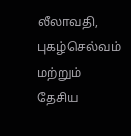லீலாவதி, புகழ்செல்வம் மற்றும் தேசிய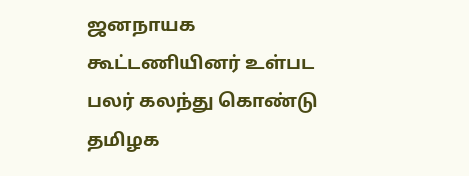ஜனநாயக கூட்டணியினர் உள்பட பலர் கலந்து கொண்டு தமிழக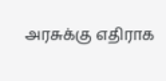அரசுக்கு எதிராக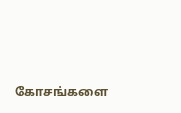கோசங்களை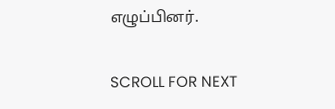எழுப்பினர்.

SCROLL FOR NEXT